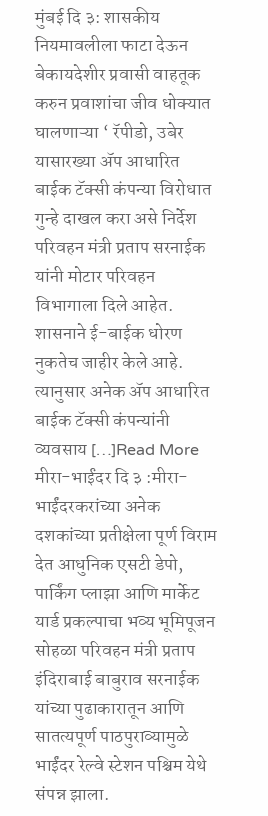मुंबई दि ३: शासकीय नियमावलीला फाटा देऊन बेकायदेशीर प्रवासी वाहतूक करुन प्रवाशांचा जीव धोक्यात घालणाऱ्या ‘ रॅपीडो, उबेर यासारख्या ॲप आधारित बाईक टॅक्सी कंपन्या विरोधात गुन्हे दाखल करा असे निर्देश परिवहन मंत्री प्रताप सरनाईक यांनी मोटार परिवहन विभागाला दिले आहेत. शासनाने ई-बाईक धोरण नुकतेच जाहीर केले आहे. त्यानुसार अनेक ॲप आधारित बाईक टॅक्सी कंपन्यांनी व्यवसाय […]Read More
मीरा-भाईंदर दि ३ :मीरा-भाईंदरकरांच्या अनेक दशकांच्या प्रतीक्षेला पूर्ण विराम देत आधुनिक एसटी डेपो, पार्किंग प्लाझा आणि मार्केट यार्ड प्रकल्पाचा भव्य भूमिपूजन सोहळा परिवहन मंत्री प्रताप इंदिराबाई बाबुराव सरनाईक यांच्या पुढाकारातून आणि सातत्यपूर्ण पाठपुराव्यामुळे भाईंदर रेल्वे स्टेशन पश्चिम येथे संपन्न झाला.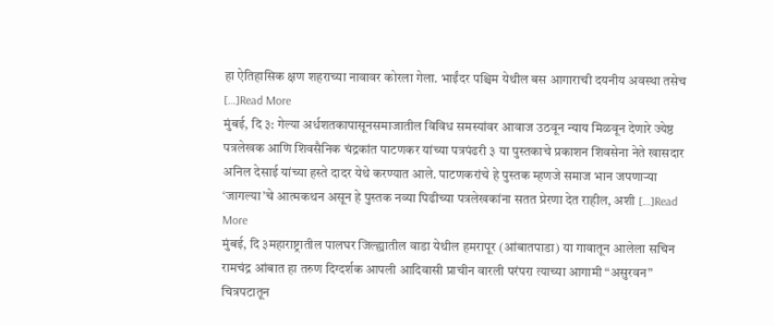हा ऐतिहासिक क्षण शहराच्या नावावर कोरला गेला. भाईंदर पश्चिम येथील बस आगाराची दयनीय अवस्था तसेच […]Read More
मुंबई, दि ३: गेल्या अर्धशतकापासूनसमाजातील विविध समस्यांवर आवाज उठवून न्याय मिळवून देणारे ज्येष्ठ पत्रलेखक आणि शिवसैनिक चंद्रकांत पाटणकर यांच्या पत्रपंढरी ३ या पुस्तकाचे प्रकाशन शिवसेना नेते खासदार अनिल देसाई यांच्या हस्ते दादर येथे करण्यात आले. पाटणकरांचे हे पुस्तक म्हणजे समाज भान जपणाऱ्या ‘जागल्या’चे आत्मकथन असून हे पुस्तक नव्या पिढीच्या पत्रलेखकांना सतत प्रेरणा देत राहील, अशी […]Read More
मुंबई, दि ३महाराष्ट्रातील पालघर जिल्ह्यातील वाडा येथील हमरापूर (आंबातपाडा) या गावातून आलेला सचिन रामचंद्र आंबात हा तरुण दिग्दर्शक आपली आदिवासी प्राचीन वारली परंपरा त्याच्या आगामी “असुरवन” चित्रपटातून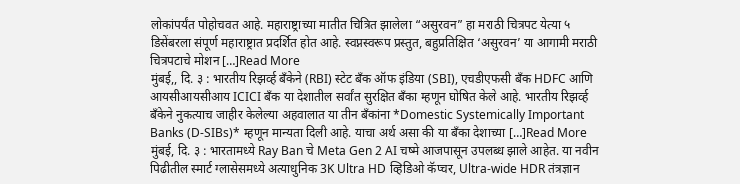लोकांपर्यंत पोहोचवत आहे. महाराष्ट्राच्या मातीत चित्रित झालेला “असुरवन” हा मराठी चित्रपट येत्या ५ डिसेंबरला संपूर्ण महाराष्ट्रात प्रदर्शित होत आहे. स्वप्नस्वरूप प्रस्तुत, बहुप्रतिक्षित ‘असुरवन’ या आगामी मराठी चित्रपटाचे मोशन […]Read More
मुंबई,, दि. ३ : भारतीय रिझर्व्ह बँकेने (RBI) स्टेट बँक ऑफ इंडिया (SBI), एचडीएफसी बँक HDFC आणि आयसीआयसीआय ICICI बँक या देशातील सर्वांत सुरक्षित बँका म्हणून घोषित केले आहे. भारतीय रिझर्व्ह बँकेने नुकत्याच जाहीर केलेल्या अहवालात या तीन बँकांना *Domestic Systemically Important Banks (D-SIBs)* म्हणून मान्यता दिली आहे. याचा अर्थ असा की या बँका देशाच्या […]Read More
मुंबई, दि. ३ : भारतामध्ये Ray Ban चे Meta Gen 2 AI चष्मे आजपासून उपलब्ध झाले आहेत. या नवीन पिढीतील स्मार्ट ग्लासेसमध्ये अत्याधुनिक 3K Ultra HD व्हिडिओ कॅप्चर, Ultra-wide HDR तंत्रज्ञान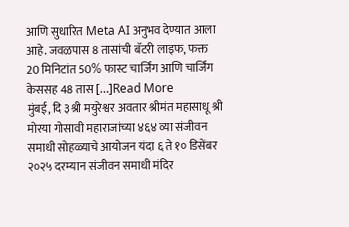आणि सुधारित Meta AI अनुभव देण्यात आला आहे. जवळपास 8 तासांची बॅटरी लाइफ, फक्त 20 मिनिटांत 50% फास्ट चार्जिंग आणि चार्जिंग केससह 48 तास […]Read More
मुंबई, दि ३श्री मयुरेश्वर अवतार श्रीमंत महासाधू श्री मोरया गोसावी महाराजांच्या ४६४ व्या संजीवन समाधी सोहळ्याचे आयोजन यंदा ६ ते १० डिसेंबर २०२५ दरम्यान संजीवन समाधी मंदिर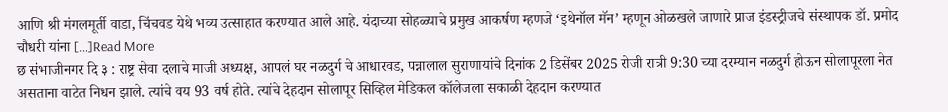आणि श्री मंगलमूर्ती वाडा, चिंचवड येथे भव्य उत्साहात करण्यात आले आहे. यंदाच्या सोहळ्याचे प्रमुख आकर्षण म्हणजे ‘इथेनॉल मॅन’ म्हणून ओळखले जाणारे प्राज इंडस्ट्रीजचे संस्थापक डॉ. प्रमोद चौधरी यांना […]Read More
छ संभाजीनगर दि ३ : राष्ट्र सेवा दलाचे माजी अध्यक्ष, आपलं घर नळदुर्ग चे आधारवड, पन्नालाल सुराणायांचे दिनांक 2 डिसेंबर 2025 रोजी रात्री 9:30 च्या दरम्यान नळदुर्ग होऊन सोलापूरला नेत असताना वाटेत निधन झाले. त्यांचे वय 93 वर्ष होते. त्यांचे देहदान सोलापूर सिव्हिल मेडिकल कॉलेजला सकाळी देहदान करण्यात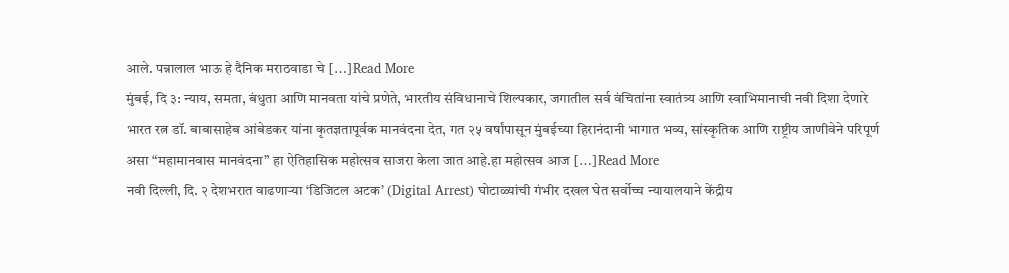आले. पन्नालाल भाऊ हे दैनिक मराठवाडा चे […]Read More
मुंबई, दि ३: न्याय, समता, बंधुता आणि मानवता यांचे प्रणेते, भारतीय संविधानाचे शिल्पकार, जगातील सर्व वंचितांना स्वातंत्र्य आणि स्वाभिमानाची नवी दिशा देणारे भारत रत्न डॉ. बाबासाहेब आंबेडकर यांना कृतज्ञतापूर्वक मानवंदना देत, गत २५ वर्षांपासून मुंबईच्या हिरानंदानी भागात भव्य, सांस्कृतिक आणि राष्ट्रीय जाणीवेने परिपूर्ण असा “महामानवास मानवंदना” हा ऐतिहासिक महोत्सव साजरा केला जात आहे.हा महोत्सव आज […]Read More
नवी दिल्ली, दि. २ देशभरात वाढणाऱ्या ‘डिजिटल अटक’ (Digital Arrest) घोटाळ्यांची गंभीर दखल घेत सर्वोच्च न्यायालयाने केंद्रीय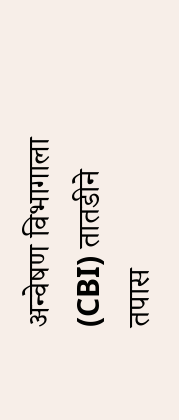अन्वेषण विभागाला (CBI) तातडीने तपास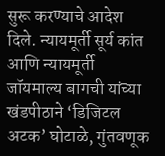सुरू करण्याचे आदेश दिले. न्यायमूर्ती सूर्य कांत आणि न्यायमूर्ती जॉयमाल्य बागची यांच्या खंडपीठाने ‘डिजिटल अटक’ घोटाळे, गुंतवणूक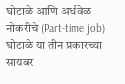घोटाळे आणि अर्धवेळ नोकरीचे (Part-time job) घोटाळे या तीन प्रकारच्या सायबर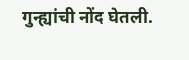गुन्ह्यांची नोंद घेतली.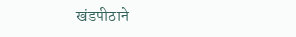खंडपीठाने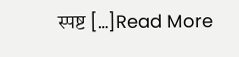स्पष्ट […]Read More